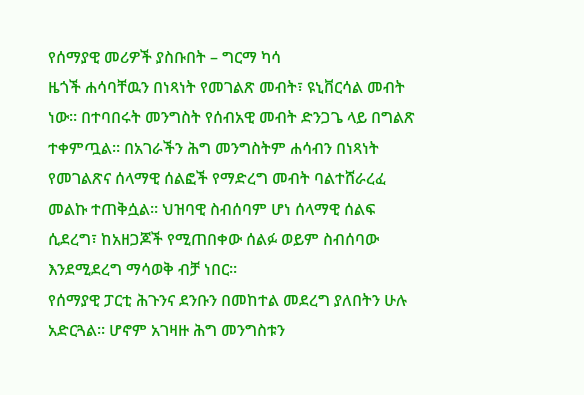የሰማያዊ መሪዎች ያስቡበት – ግርማ ካሳ
ዜጎች ሐሳባቸዉን በነጻነት የመገልጽ መብት፣ ዩኒቨርሳል መብት ነው። በተባበሩት መንግስት የሰብአዊ መብት ድንጋጌ ላይ በግልጽ ተቀምጧል። በአገራችን ሕግ መንግስትም ሐሳብን በነጻነት የመገልጽና ሰላማዊ ሰልፎች የማድረግ መብት ባልተሸራረፈ መልኩ ተጠቅሷል። ህዝባዊ ስብሰባም ሆነ ሰላማዊ ሰልፍ ሲደረግ፣ ከአዘጋጆች የሚጠበቀው ሰልፉ ወይም ስብሰባው እንደሚደረግ ማሳወቅ ብቻ ነበር።
የሰማያዊ ፓርቲ ሕጉንና ደንቡን በመከተል መደረግ ያለበትን ሁሉ አድርጓል። ሆኖም አገዛዙ ሕግ መንግስቱን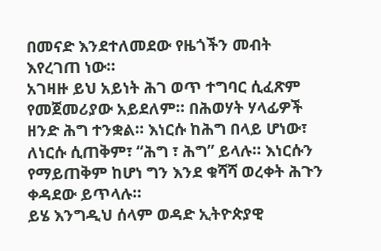በመናድ እንደተለመደው የዜጎችን መብት እየረገጠ ነው።
አገዛዙ ይህ አይነት ሕገ ወጥ ተግባር ሲፈጽም የመጀመሪያው አይደለም። በሕወሃት ሃላፊዎች ዘንድ ሕግ ተንቋል። እነርሱ ከሕግ በላይ ሆነው፣ ለነርሱ ሲጠቅም፣ “ሕግ ፣ ሕግ” ይላሉ። እነርሱን የማይጠቅም ከሆነ ግን እንደ ቁሻሻ ወረቀት ሕጉን ቀዳደው ይጥላሉ።
ይሄ እንግዲህ ሰላም ወዳድ ኢትዮጵያዊ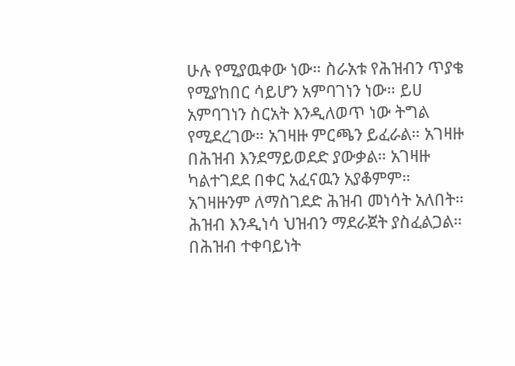ሁሉ የሚያዉቀው ነው። ስራአቱ የሕዝብን ጥያቄ የሚያከበር ሳይሆን አምባገነን ነው። ይሀ አምባገነን ስርአት እንዲለወጥ ነው ትግል የሚደረገው። አገዛዙ ምርጫን ይፈራል። አገዛዙ በሕዝብ እንደማይወደድ ያውቃል። አገዛዙ ካልተገደደ በቀር አፈናዉን አያቆምም።
አገዛዙንም ለማስገደድ ሕዝብ መነሳት አለበት። ሕዝብ እንዲነሳ ህዝብን ማደራጀት ያስፈልጋል። በሕዝብ ተቀባይነት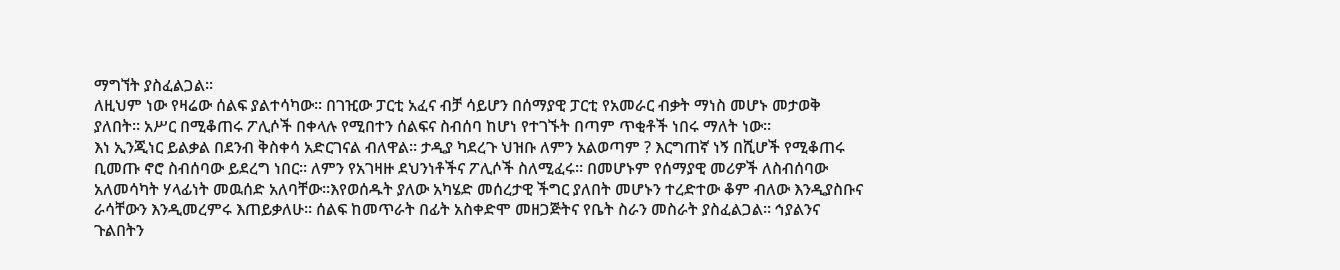ማግኘት ያስፈልጋል።
ለዚህም ነው የዛሬው ሰልፍ ያልተሳካው። በገዢው ፓርቲ አፈና ብቻ ሳይሆን በሰማያዊ ፓርቲ የአመራር ብቃት ማነስ መሆኑ መታወቅ ያለበት። አሥር በሚቆጠሩ ፖሊሶች በቀላሉ የሚበተን ሰልፍና ስብሰባ ከሆነ የተገኙት በጣም ጥቂቶች ነበሩ ማለት ነው።
እነ ኢንጂነር ይልቃል በደንብ ቅስቀሳ አድርገናል ብለዋል። ታዲያ ካደረጉ ህዝቡ ለምን አልወጣም ? እርግጠኛ ነኝ በሺሆች የሚቆጠሩ ቢመጡ ኖሮ ስብሰባው ይደረግ ነበር። ለምን የአገዛዙ ደህንነቶችና ፖሊሶች ስለሚፈሩ። በመሆኑም የሰማያዊ መሪዎች ለስብሰባው አለመሳካት ሃላፊነት መዉሰድ አለባቸው።እየወሰዱት ያለው አካሄድ መሰረታዊ ችግር ያለበት መሆኑን ተረድተው ቆም ብለው እንዲያስቡና ራሳቸውን እንዲመረምሩ እጠይቃለሁ። ሰልፍ ከመጥራት በፊት አስቀድሞ መዘጋጅትና የቤት ስራን መስራት ያስፈልጋል። ኅያልንና ጉልበትን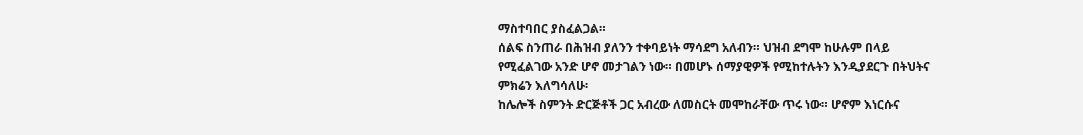ማስተባበር ያስፈልጋል።
ሰልፍ ስንጠራ በሕዝብ ያለንን ተቀባይነት ማሳደግ አለብን። ህዝብ ደግሞ ከሁሉም በላይ የሚፈልገው አንድ ሆኖ መታገልን ነው። በመሆኑ ሰማያዊዎች የሚከተሉትን እንዲያደርጉ በትህትና ምክሬን እለግሳለሁ፡
ከሌሎች ስምንት ድርጅቶች ጋር አብረው ለመስርት መሞከራቸው ጥሩ ነው። ሆኖም እነርሱና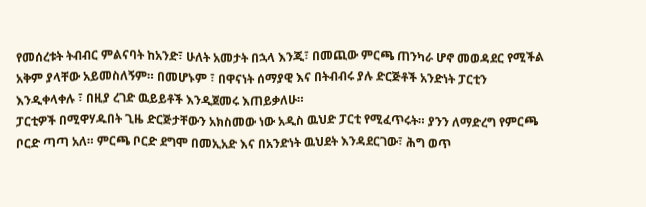የመሰረቱት ትብብር ምልናባት ከአንድ፣ ሁለት አመታት በኋላ እንጂ፣ በመጪው ምርጫ ጠንካራ ሆኖ መወዳደር የሚችል አቅም ያላቸው አይመስለኝም። በመሆኑም ፣ በዋናነት ሰማያዊ እና በትብብሩ ያሉ ድርጅቶች አንድነት ፓርቲን እንዲቀላቀሉ ፣ በዚያ ረገድ ዉይይቶች እንዲጀመሩ እጠይቃለሁ።
ፓርቲዎች በሚዋሃዱበት ጊዜ ድርጅታቸውን አክስመው ነው አዲስ ዉህድ ፓርቲ የሚፈጥሩት። ያንን ለማድረግ የምርጫ ቦርድ ጣጣ አለ። ምርጫ ቦርድ ደግሞ በመኢአድ እና በአንድነት ዉህደት እንዳደርገው፣ ሕግ ወጥ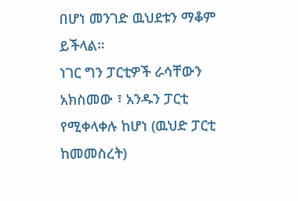በሆነ መንገድ ዉህደቱን ማቆም ይችላል።
ነገር ግን ፓርቲዎች ራሳቸውን አክስመው ፣ አንዱን ፓርቲ የሚቀላቀሉ ከሆነ (ዉህድ ፓርቲ ከመመስረት)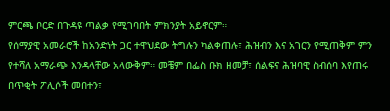ምርጫ ቦርድ በጉዳዩ ጣልቃ የሚገባበት ምክንያት አይኖርም።
የሰማያዊ አመራሮች ከአንድነት ጋር ተዋህደው ትግሉን ካልቀጠሉ፣ ሕዝብን እና አገርን የሚጠቅም ምን የተሻለ አማራጭ እንዳላቸው አላውቅም። መቼም በፌስ ቡክ ዘመቻ፣ ሰልፍና ሕዝባዊ ስብሰባ እየጠሩ በጥቂት ፖሊሶች መበተን፣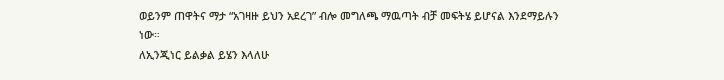ወይንም ጠዋትና ማታ “አገዛዙ ይህን አደረገ” ብሎ መግለጫ ማዉጣት ብቻ መፍትሄ ይሆናል እንደማይሉን ነው።
ለኢንጂነር ይልቃል ይሄን እላለሁ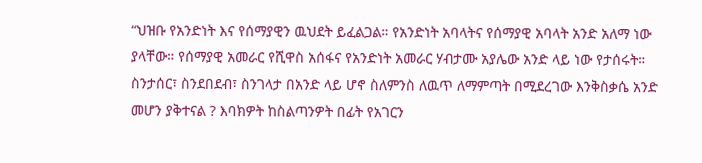“ህዝቡ የአንድነት እና የሰማያዊን ዉህደት ይፈልጋል። የአንድነት አባላትና የሰማያዊ አባላት አንድ አለማ ነው ያላቸው። የሰማያዊ አመራር የሺዋስ አሰፋና የአንድነት አመራር ሃብታሙ አያሌው አንድ ላይ ነው የታሰሩት። ስንታሰር፣ ስንደበደብ፣ ስንገላታ በአንድ ላይ ሆኖ ስለምንስ ለዉጥ ለማምጣት በሚደረገው እንቅስቃሴ አንድ መሆን ያቅተናል ? እባክዎት ከስልጣንዎት በፊት የአገርን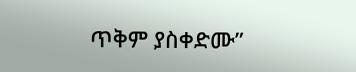ጥቅም ያስቀድሙ”